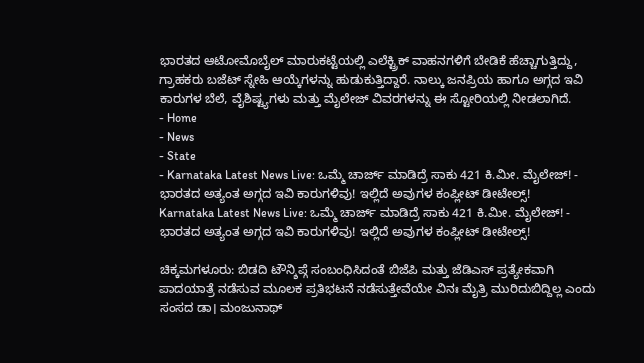ಭಾರತದ ಆಟೋಮೊಬೈಲ್ ಮಾರುಕಟ್ಟೆಯಲ್ಲಿ ಎಲೆಕ್ಟ್ರಿಕ್ ವಾಹನಗಳಿಗೆ ಬೇಡಿಕೆ ಹೆಚ್ಚಾಗುತ್ತಿದ್ದು, ಗ್ರಾಹಕರು ಬಜೆಟ್ ಸ್ನೇಹಿ ಆಯ್ಕೆಗಳನ್ನು ಹುಡುಕುತ್ತಿದ್ದಾರೆ. ನಾಲ್ಕು ಜನಪ್ರಿಯ ಹಾಗೂ ಅಗ್ಗದ ಇವಿ ಕಾರುಗಳ ಬೆಲೆ, ವೈಶಿಷ್ಟ್ಯಗಳು ಮತ್ತು ಮೈಲೇಜ್ ವಿವರಗಳನ್ನು ಈ ಸ್ಟೋರಿಯಲ್ಲಿ ನೀಡಲಾಗಿದೆ.
- Home
- News
- State
- Karnataka Latest News Live: ಒಮ್ಮೆ ಚಾರ್ಜ್ ಮಾಡಿದ್ರೆ ಸಾಕು 421 ಕಿ.ಮೀ. ಮೈಲೇಜ್! - ಭಾರತದ ಅತ್ಯಂತ ಅಗ್ಗದ ಇವಿ ಕಾರುಗಳಿವು! ಇಲ್ಲಿದೆ ಅವುಗಳ ಕಂಪ್ಲೀಟ್ ಡೀಟೇಲ್ಸ್!
Karnataka Latest News Live: ಒಮ್ಮೆ ಚಾರ್ಜ್ ಮಾಡಿದ್ರೆ ಸಾಕು 421 ಕಿ.ಮೀ. ಮೈಲೇಜ್! - ಭಾರತದ ಅತ್ಯಂತ ಅಗ್ಗದ ಇವಿ ಕಾರುಗಳಿವು! ಇಲ್ಲಿದೆ ಅವುಗಳ ಕಂಪ್ಲೀಟ್ ಡೀಟೇಲ್ಸ್!

ಚಿಕ್ಕಮಗಳೂರು: ಬಿಡದಿ ಟೌನ್ಶಿಪ್ಗೆ ಸಂಬಂಧಿಸಿದಂತೆ ಬಿಜೆಪಿ ಮತ್ತು ಜೆಡಿಎಸ್ ಪ್ರತ್ಯೇಕವಾಗಿ ಪಾದಯಾತ್ರೆ ನಡೆಸುವ ಮೂಲಕ ಪ್ರತಿಭಟನೆ ನಡೆಸುತ್ತೇವೆಯೇ ವಿನಃ ಮೈತ್ರಿ ಮುರಿದುಬಿದ್ದಿಲ್ಲ ಎಂದು ಸಂಸದ ಡಾ। ಮಂಜುನಾಥ್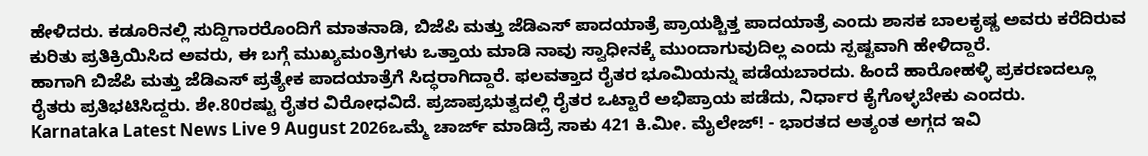ಹೇಳಿದರು. ಕಡೂರಿನಲ್ಲಿ ಸುದ್ದಿಗಾರರೊಂದಿಗೆ ಮಾತನಾಡಿ, ಬಿಜೆಪಿ ಮತ್ತು ಜೆಡಿಎಸ್ ಪಾದಯಾತ್ರೆ ಪ್ರಾಯಶ್ಚಿತ್ತ ಪಾದಯಾತ್ರೆ ಎಂದು ಶಾಸಕ ಬಾಲಕೃಷ್ಣ ಅವರು ಕರೆದಿರುವ ಕುರಿತು ಪ್ರತಿಕ್ರಿಯಿಸಿದ ಅವರು, ಈ ಬಗ್ಗೆ ಮುಖ್ಯಮಂತ್ರಿಗಳು ಒತ್ತಾಯ ಮಾಡಿ ನಾವು ಸ್ವಾಧೀನಕ್ಕೆ ಮುಂದಾಗುವುದಿಲ್ಲ ಎಂದು ಸ್ಪಷ್ಟವಾಗಿ ಹೇಳಿದ್ದಾರೆ.
ಹಾಗಾಗಿ ಬಿಜೆಪಿ ಮತ್ತು ಜೆಡಿಎಸ್ ಪ್ರತ್ಯೇಕ ಪಾದಯಾತ್ರೆಗೆ ಸಿದ್ಧರಾಗಿದ್ದಾರೆ. ಫಲವತ್ತಾದ ರೈತರ ಭೂಮಿಯನ್ನು ಪಡೆಯಬಾರದು. ಹಿಂದೆ ಹಾರೋಹಳ್ಳಿ ಪ್ರಕರಣದಲ್ಲೂ ರೈತರು ಪ್ರತಿಭಟಿಸಿದ್ದರು. ಶೇ.80ರಷ್ಟು ರೈತರ ವಿರೋಧವಿದೆ. ಪ್ರಜಾಪ್ರಭುತ್ವದಲ್ಲಿ ರೈತರ ಒಟ್ಟಾರೆ ಅಭಿಪ್ರಾಯ ಪಡೆದು, ನಿರ್ಧಾರ ಕೈಗೊಳ್ಳಬೇಕು ಎಂದರು.
Karnataka Latest News Live 9 August 2026ಒಮ್ಮೆ ಚಾರ್ಜ್ ಮಾಡಿದ್ರೆ ಸಾಕು 421 ಕಿ.ಮೀ. ಮೈಲೇಜ್! - ಭಾರತದ ಅತ್ಯಂತ ಅಗ್ಗದ ಇವಿ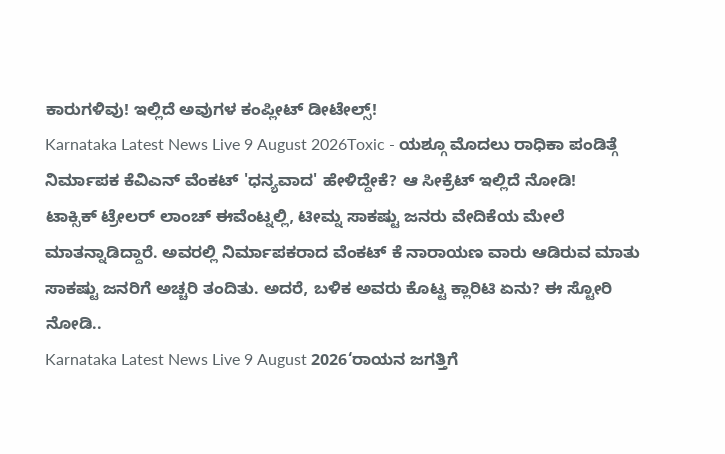ಕಾರುಗಳಿವು! ಇಲ್ಲಿದೆ ಅವುಗಳ ಕಂಪ್ಲೀಟ್ ಡೀಟೇಲ್ಸ್!
Karnataka Latest News Live 9 August 2026Toxic - ಯಶ್ಗೂ ಮೊದಲು ರಾಧಿಕಾ ಪಂಡಿತ್ಗೆ ನಿರ್ಮಾಪಕ ಕೆವಿಎನ್ ವೆಂಕಟ್ 'ಧನ್ಯವಾದ' ಹೇಳಿದ್ದೇಕೆ? ಆ ಸೀಕ್ರೆಟ್ ಇಲ್ಲಿದೆ ನೋಡಿ!
ಟಾಕ್ಸಿಕ್ ಟ್ರೇಲರ್ ಲಾಂಚ್ ಈವೆಂಟ್ನಲ್ಲಿ, ಟೀಮ್ನ ಸಾಕಷ್ಟು ಜನರು ವೇದಿಕೆಯ ಮೇಲೆ ಮಾತನ್ನಾಡಿದ್ದಾರೆ. ಅವರಲ್ಲಿ ನಿರ್ಮಾಪಕರಾದ ವೆಂಕಟ್ ಕೆ ನಾರಾಯಣ ವಾರು ಆಡಿರುವ ಮಾತು ಸಾಕಷ್ಟು ಜನರಿಗೆ ಅಚ್ಚರಿ ತಂದಿತು. ಅದರೆ, ಬಳಿಕ ಅವರು ಕೊಟ್ಟ ಕ್ಲಾರಿಟಿ ಏನು? ಈ ಸ್ಟೋರಿ ನೋಡಿ..
Karnataka Latest News Live 9 August 2026‘ರಾಯನ ಜಗತ್ತಿಗೆ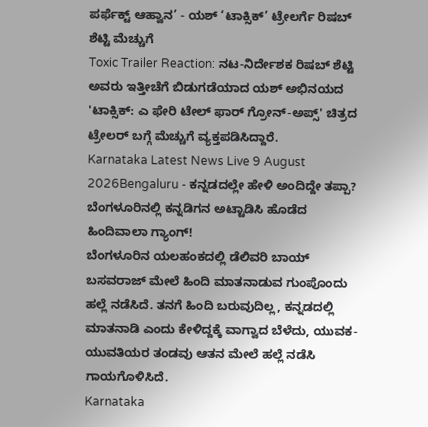ಪರ್ಫೆಕ್ಟ್ ಆಹ್ವಾನ’ - ಯಶ್ ‘ಟಾಕ್ಸಿಕ್’ ಟ್ರೇಲರ್ಗೆ ರಿಷಬ್ ಶೆಟ್ಟಿ ಮೆಚ್ಚುಗೆ
Toxic Trailer Reaction: ನಟ-ನಿರ್ದೇಶಕ ರಿಷಬ್ ಶೆಟ್ಟಿ ಅವರು ಇತ್ತೀಚೆಗೆ ಬಿಡುಗಡೆಯಾದ ಯಶ್ ಅಭಿನಯದ 'ಟಾಕ್ಸಿಕ್: ಎ ಫೇರಿ ಟೇಲ್ ಫಾರ್ ಗ್ರೋನ್-ಅಪ್ಸ್' ಚಿತ್ರದ ಟ್ರೇಲರ್ ಬಗ್ಗೆ ಮೆಚ್ಚುಗೆ ವ್ಯಕ್ತಪಡಿಸಿದ್ದಾರೆ.
Karnataka Latest News Live 9 August 2026Bengaluru - ಕನ್ನಡದಲ್ಲೇ ಹೇಳಿ ಅಂದಿದ್ದೇ ತಪ್ಪಾ? ಬೆಂಗಳೂರಿನಲ್ಲಿ ಕನ್ನಡಿಗನ ಅಟ್ಟಾಡಿಸಿ ಹೊಡೆದ ಹಿಂದಿವಾಲಾ ಗ್ಯಾಂಗ್!
ಬೆಂಗಳೂರಿನ ಯಲಹಂಕದಲ್ಲಿ ಡೆಲಿವರಿ ಬಾಯ್ ಬಸವರಾಜ್ ಮೇಲೆ ಹಿಂದಿ ಮಾತನಾಡುವ ಗುಂಪೊಂದು ಹಲ್ಲೆ ನಡೆಸಿದೆ. ತನಗೆ ಹಿಂದಿ ಬರುವುದಿಲ್ಲ, ಕನ್ನಡದಲ್ಲಿ ಮಾತನಾಡಿ ಎಂದು ಕೇಳಿದ್ದಕ್ಕೆ ವಾಗ್ವಾದ ಬೆಳೆದು, ಯುವಕ-ಯುವತಿಯರ ತಂಡವು ಆತನ ಮೇಲೆ ಹಲ್ಲೆ ನಡೆಸಿ ಗಾಯಗೊಳಿಸಿದೆ.
Karnataka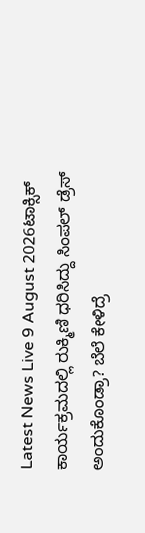Latest News Live 9 August 2026ಟಾಕ್ಸಿಕ್ ಕಾರ್ಯಕ್ರಮದಲ್ಲಿ ರುಕ್ಮಿಣಿ ಧರಿಸಿದ್ದು ಸಿಂಪಲ್ ಡ್ರೆಸ್ ಅಂದುಕೊಂಡ್ರಾ? ಬೆಲೆ ಕೇಳಿದ್ರೆ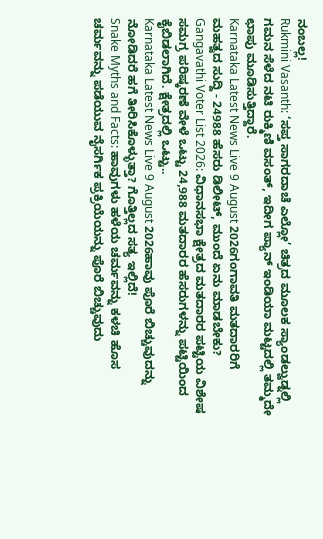ನಂಬಲ್ಲ!
Rukmini Vasanth: ‘ಸಪ್ತ ಸಾಗರದಾಚೆ ಎಲ್ಲೋ’ ಚಿತ್ರದ ಮೂಲಕ ಸ್ಯಾಂಡಲ್ವುಡ್ನಲ್ಲಿ ಗಮನ ಸೆಳೆದ ನಟಿ ರುಕ್ಮಿಣಿ ವಸಂತ್, ಇದೀಗ ಪ್ಯಾನ್ ಇಂಡಿಯಾ ಮಟ್ಟದಲ್ಲಿ ತಮ್ಮದೇ ಛಾಪು ಮೂಡಿಸುತ್ತಿದ್ದಾರೆ.
Karnataka Latest News Live 9 August 2026ಗಂಗಾವತಿ ಮತದಾರರಿಗೆ ಮಹತ್ವದ ಸುದ್ದಿ - 24988 ಹೆಸರು ಡಿಲೀಟ್, ಮುಂದೆ ಏನು ಮಾಡಬೇಕು?
Gangavathi Voter List 2026: ವಿಧಾನಸಭಾ ಕ್ಷೇತ್ರದ ಮತದಾರರ ಪಟ್ಟಿಯ ವಿಶೇಷ ಸಮಗ್ರ ಪರಿಷ್ಕರಣೆ ವೇಳೆ ಒಟ್ಟು 24,988 ಮತದಾರರ ಹೆಸರುಗಳನ್ನು ಪಟ್ಟಿಯಿಂದ ಕೈಬಿಡಲಾಗಿದೆ. ಕ್ಷೇತ್ರದಲ್ಲಿ ಒಟ್ಟು..
Karnataka Latest News Live 9 August 2026ಹಾವು ಪೊರೆ ಬಿಚ್ಚುವುದನ್ನು ನೋಡಿದರೆ ಹಗೆ ತೀರಿಸಿಕೊಳ್ಳುತ್ತಾ? ಗೊತ್ತಿಲ್ಲದ ಸತ್ಯ ಇಲ್ಲಿದೆ!
Snake Myths and Facts: ಹಾವುಗಳು ಹಳೆಯ ಚರ್ಮವನ್ನು ಕಳಚಿ ಹೊಸ ಚರ್ಮವನ್ನು ಪಡೆಯುವ ನೈಸರ್ಗಿಕ ಪ್ರಕ್ರಿಯೆಯನ್ನು ಪೊರೆ ಬಿಚ್ಚುವುದು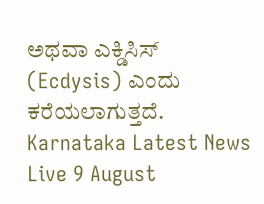ಅಥವಾ ಎಕ್ಡಿಸಿಸ್ (Ecdysis) ಎಂದು ಕರೆಯಲಾಗುತ್ತದೆ.
Karnataka Latest News Live 9 August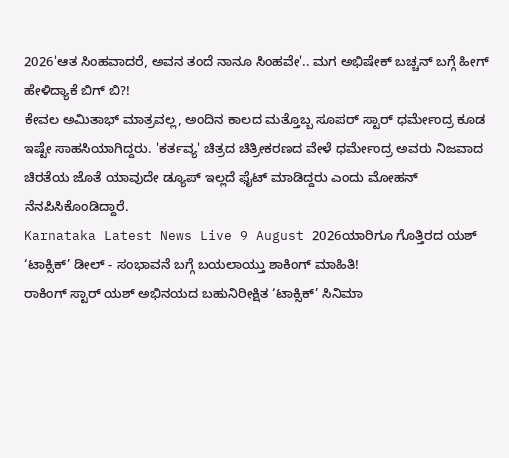2026'ಆತ ಸಿಂಹವಾದರೆ, ಅವನ ತಂದೆ ನಾನೂ ಸಿಂಹವೇ'.. ಮಗ ಅಭಿಷೇಕ್ ಬಚ್ಚನ್ ಬಗ್ಗೆ ಹೀಗ್ ಹೇಳಿದ್ಯಾಕೆ ಬಿಗ್ ಬಿ?!
ಕೇವಲ ಅಮಿತಾಭ್ ಮಾತ್ರವಲ್ಲ, ಅಂದಿನ ಕಾಲದ ಮತ್ತೊಬ್ಬ ಸೂಪರ್ ಸ್ಟಾರ್ ಧರ್ಮೇಂದ್ರ ಕೂಡ ಇಷ್ಟೇ ಸಾಹಸಿಯಾಗಿದ್ದರು. 'ಕರ್ತವ್ಯ' ಚಿತ್ರದ ಚಿತ್ರೀಕರಣದ ವೇಳೆ ಧರ್ಮೇಂದ್ರ ಅವರು ನಿಜವಾದ ಚಿರತೆಯ ಜೊತೆ ಯಾವುದೇ ಡ್ಯೂಪ್ ಇಲ್ಲದೆ ಫೈಟ್ ಮಾಡಿದ್ದರು ಎಂದು ಮೋಹನ್ ನೆನಪಿಸಿಕೊಂಡಿದ್ದಾರೆ.
Karnataka Latest News Live 9 August 2026ಯಾರಿಗೂ ಗೊತ್ತಿರದ ಯಶ್ ‘ಟಾಕ್ಸಿಕ್’ ಡೀಲ್ - ಸಂಭಾವನೆ ಬಗ್ಗೆ ಬಯಲಾಯ್ತು ಶಾಕಿಂಗ್ ಮಾಹಿತಿ!
ರಾಕಿಂಗ್ ಸ್ಟಾರ್ ಯಶ್ ಅಭಿನಯದ ಬಹುನಿರೀಕ್ಷಿತ ‘ಟಾಕ್ಸಿಕ್’ ಸಿನಿಮಾ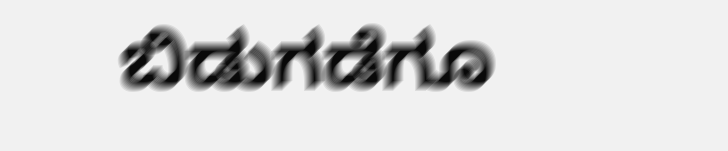ಬಿಡುಗಡೆಗೂ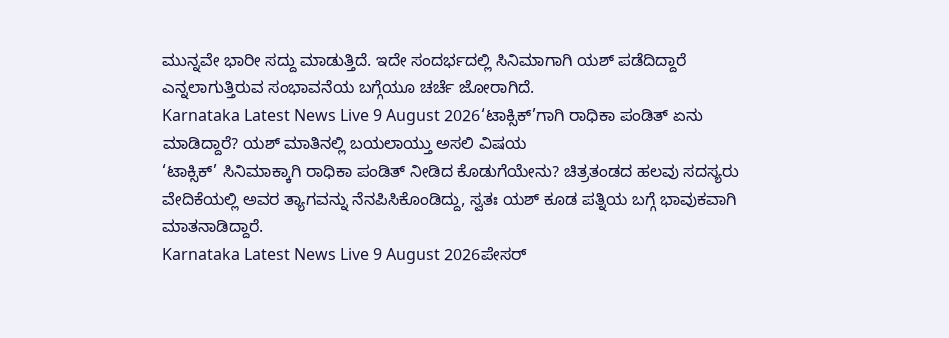ಮುನ್ನವೇ ಭಾರೀ ಸದ್ದು ಮಾಡುತ್ತಿದೆ. ಇದೇ ಸಂದರ್ಭದಲ್ಲಿ ಸಿನಿಮಾಗಾಗಿ ಯಶ್ ಪಡೆದಿದ್ದಾರೆ ಎನ್ನಲಾಗುತ್ತಿರುವ ಸಂಭಾವನೆಯ ಬಗ್ಗೆಯೂ ಚರ್ಚೆ ಜೋರಾಗಿದೆ.
Karnataka Latest News Live 9 August 2026‘ಟಾಕ್ಸಿಕ್’ಗಾಗಿ ರಾಧಿಕಾ ಪಂಡಿತ್ ಏನು ಮಾಡಿದ್ದಾರೆ? ಯಶ್ ಮಾತಿನಲ್ಲಿ ಬಯಲಾಯ್ತು ಅಸಲಿ ವಿಷಯ
‘ಟಾಕ್ಸಿಕ್’ ಸಿನಿಮಾಕ್ಕಾಗಿ ರಾಧಿಕಾ ಪಂಡಿತ್ ನೀಡಿದ ಕೊಡುಗೆಯೇನು? ಚಿತ್ರತಂಡದ ಹಲವು ಸದಸ್ಯರು ವೇದಿಕೆಯಲ್ಲಿ ಅವರ ತ್ಯಾಗವನ್ನು ನೆನಪಿಸಿಕೊಂಡಿದ್ದು, ಸ್ವತಃ ಯಶ್ ಕೂಡ ಪತ್ನಿಯ ಬಗ್ಗೆ ಭಾವುಕವಾಗಿ ಮಾತನಾಡಿದ್ದಾರೆ.
Karnataka Latest News Live 9 August 2026ಪೇಸರ್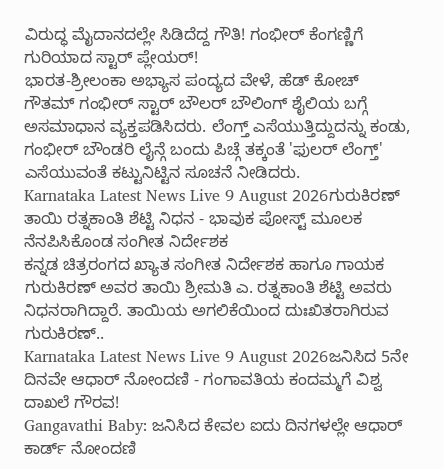ವಿರುದ್ಧ ಮೈದಾನದಲ್ಲೇ ಸಿಡಿದೆದ್ದ ಗೌತಿ! ಗಂಭೀರ್ ಕೆಂಗಣ್ಣಿಗೆ ಗುರಿಯಾದ ಸ್ಟಾರ್ ಪ್ಲೇಯರ್!
ಭಾರತ-ಶ್ರೀಲಂಕಾ ಅಭ್ಯಾಸ ಪಂದ್ಯದ ವೇಳೆ, ಹೆಡ್ ಕೋಚ್ ಗೌತಮ್ ಗಂಭೀರ್ ಸ್ಟಾರ್ ಬೌಲರ್ ಬೌಲಿಂಗ್ ಶೈಲಿಯ ಬಗ್ಗೆ ಅಸಮಾಧಾನ ವ್ಯಕ್ತಪಡಿಸಿದರು. ಲೆಂಗ್ತ್ ಎಸೆಯುತ್ತಿದ್ದುದನ್ನು ಕಂಡು, ಗಂಭೀರ್ ಬೌಂಡರಿ ಲೈನ್ಗೆ ಬಂದು ಪಿಚ್ಗೆ ತಕ್ಕಂತೆ 'ಫುಲರ್ ಲೆಂಗ್ತ್' ಎಸೆಯುವಂತೆ ಕಟ್ಟುನಿಟ್ಟಿನ ಸೂಚನೆ ನೀಡಿದರು.
Karnataka Latest News Live 9 August 2026ಗುರುಕಿರಣ್ ತಾಯಿ ರತ್ನಕಾಂತಿ ಶೆಟ್ಟಿ ನಿಧನ - ಭಾವುಕ ಪೋಸ್ಟ್ ಮೂಲಕ ನೆನಪಿಸಿಕೊಂಡ ಸಂಗೀತ ನಿರ್ದೇಶಕ
ಕನ್ನಡ ಚಿತ್ರರಂಗದ ಖ್ಯಾತ ಸಂಗೀತ ನಿರ್ದೇಶಕ ಹಾಗೂ ಗಾಯಕ ಗುರುಕಿರಣ್ ಅವರ ತಾಯಿ ಶ್ರೀಮತಿ ಎ. ರತ್ನಕಾಂತಿ ಶೆಟ್ಟಿ ಅವರು ನಿಧನರಾಗಿದ್ದಾರೆ. ತಾಯಿಯ ಅಗಲಿಕೆಯಿಂದ ದುಃಖಿತರಾಗಿರುವ ಗುರುಕಿರಣ್..
Karnataka Latest News Live 9 August 2026ಜನಿಸಿದ 5ನೇ ದಿನವೇ ಆಧಾರ್ ನೋಂದಣಿ - ಗಂಗಾವತಿಯ ಕಂದಮ್ಮಗೆ ವಿಶ್ವ ದಾಖಲೆ ಗೌರವ!
Gangavathi Baby: ಜನಿಸಿದ ಕೇವಲ ಐದು ದಿನಗಳಲ್ಲೇ ಆಧಾರ್ ಕಾರ್ಡ್ ನೋಂದಣಿ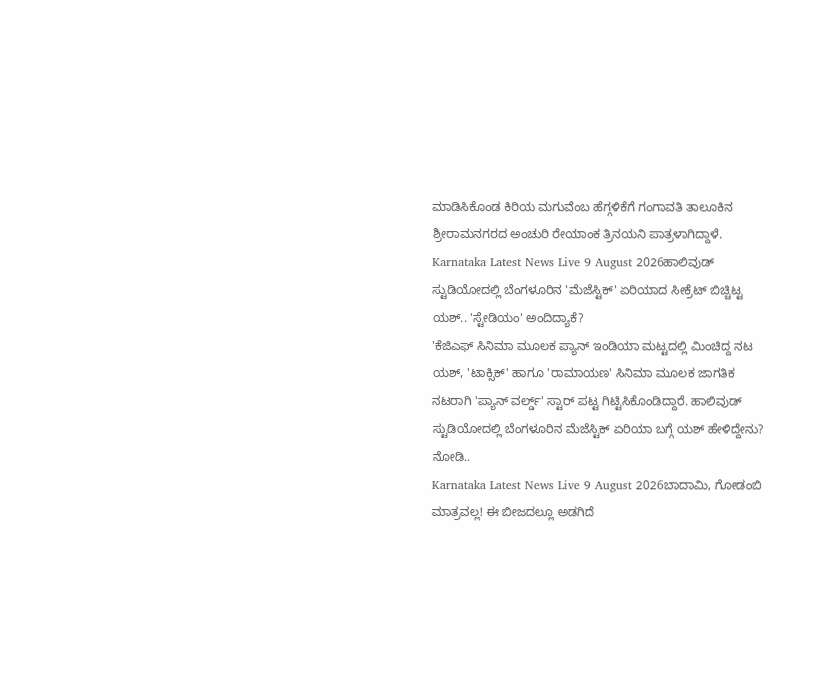ಮಾಡಿಸಿಕೊಂಡ ಕಿರಿಯ ಮಗುವೆಂಬ ಹೆಗ್ಗಳಿಕೆಗೆ ಗಂಗಾವತಿ ತಾಲೂಕಿನ ಶ್ರೀರಾಮನಗರದ ಅಂಚುರಿ ರೇಯಾಂಕ ತ್ರಿನಯನಿ ಪಾತ್ರಳಾಗಿದ್ದಾಳೆ.
Karnataka Latest News Live 9 August 2026ಹಾಲಿವುಡ್ ಸ್ಟುಡಿಯೋದಲ್ಲಿ ಬೆಂಗಳೂರಿನ 'ಮೆಜೆಸ್ಟಿಕ್' ಏರಿಯಾದ ಸೀಕ್ರೆಟ್ ಬಿಚ್ಚಿಟ್ಟ ಯಶ್.. 'ಸ್ಟೇಡಿಯಂ' ಅಂದಿದ್ಯಾಕೆ?
'ಕೆಜಿಎಫ್ ಸಿನಿಮಾ ಮೂಲಕ ಪ್ಯಾನ್ ಇಂಡಿಯಾ ಮಟ್ಟದಲ್ಲಿ ಮಿಂಚಿದ್ದ ನಟ ಯಶ್, 'ಟಾಕ್ಸಿಕ್' ಹಾಗೂ 'ರಾಮಾಯಣ' ಸಿನಿಮಾ ಮೂಲಕ ಜಾಗತಿಕ ನಟರಾಗಿ 'ಪ್ಯಾನ್ ವರ್ಲ್ಡ್' ಸ್ಟಾರ್ ಪಟ್ಟ ಗಿಟ್ಟಿಸಿಕೊಂಡಿದ್ದಾರೆ. ಹಾಲಿವುಡ್ ಸ್ಟುಡಿಯೋದಲ್ಲಿ ಬೆಂಗಳೂರಿನ ಮೆಜೆಸ್ಟಿಕ್ ಏರಿಯಾ ಬಗ್ಗೆ ಯಶ್ ಹೇಳಿದ್ದೇನು? ನೋಡಿ..
Karnataka Latest News Live 9 August 2026ಬಾದಾಮಿ, ಗೋಡಂಬಿ ಮಾತ್ರವಲ್ಲ! ಈ ಬೀಜದಲ್ಲೂ ಅಡಗಿದೆ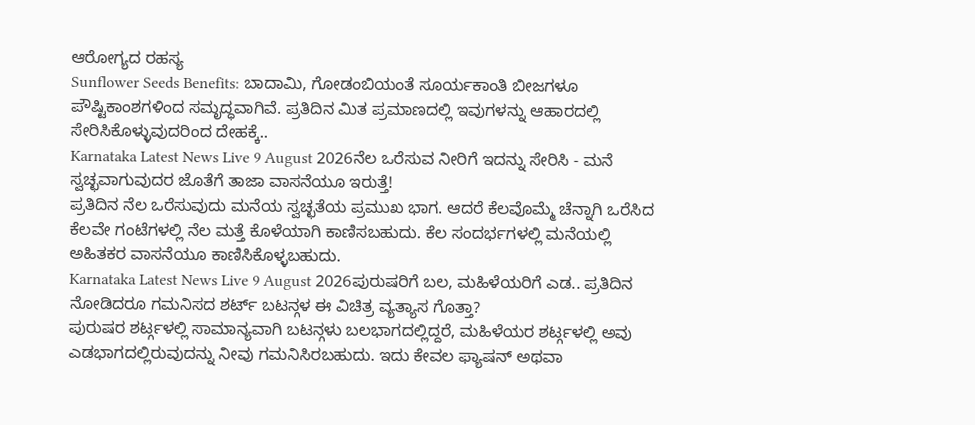ಆರೋಗ್ಯದ ರಹಸ್ಯ
Sunflower Seeds Benefits: ಬಾದಾಮಿ, ಗೋಡಂಬಿಯಂತೆ ಸೂರ್ಯಕಾಂತಿ ಬೀಜಗಳೂ ಪೌಷ್ಟಿಕಾಂಶಗಳಿಂದ ಸಮೃದ್ಧವಾಗಿವೆ. ಪ್ರತಿದಿನ ಮಿತ ಪ್ರಮಾಣದಲ್ಲಿ ಇವುಗಳನ್ನು ಆಹಾರದಲ್ಲಿ ಸೇರಿಸಿಕೊಳ್ಳುವುದರಿಂದ ದೇಹಕ್ಕೆ..
Karnataka Latest News Live 9 August 2026ನೆಲ ಒರೆಸುವ ನೀರಿಗೆ ಇದನ್ನು ಸೇರಿಸಿ - ಮನೆ ಸ್ವಚ್ಛವಾಗುವುದರ ಜೊತೆಗೆ ತಾಜಾ ವಾಸನೆಯೂ ಇರುತ್ತೆ!
ಪ್ರತಿದಿನ ನೆಲ ಒರೆಸುವುದು ಮನೆಯ ಸ್ವಚ್ಛತೆಯ ಪ್ರಮುಖ ಭಾಗ. ಆದರೆ ಕೆಲವೊಮ್ಮೆ ಚೆನ್ನಾಗಿ ಒರೆಸಿದ ಕೆಲವೇ ಗಂಟೆಗಳಲ್ಲಿ ನೆಲ ಮತ್ತೆ ಕೊಳೆಯಾಗಿ ಕಾಣಿಸಬಹುದು. ಕೆಲ ಸಂದರ್ಭಗಳಲ್ಲಿ ಮನೆಯಲ್ಲಿ ಅಹಿತಕರ ವಾಸನೆಯೂ ಕಾಣಿಸಿಕೊಳ್ಳಬಹುದು.
Karnataka Latest News Live 9 August 2026ಪುರುಷರಿಗೆ ಬಲ, ಮಹಿಳೆಯರಿಗೆ ಎಡ.. ಪ್ರತಿದಿನ ನೋಡಿದರೂ ಗಮನಿಸದ ಶರ್ಟ್ ಬಟನ್ಗಳ ಈ ವಿಚಿತ್ರ ವ್ಯತ್ಯಾಸ ಗೊತ್ತಾ?
ಪುರುಷರ ಶರ್ಟ್ಗಳಲ್ಲಿ ಸಾಮಾನ್ಯವಾಗಿ ಬಟನ್ಗಳು ಬಲಭಾಗದಲ್ಲಿದ್ದರೆ, ಮಹಿಳೆಯರ ಶರ್ಟ್ಗಳಲ್ಲಿ ಅವು ಎಡಭಾಗದಲ್ಲಿರುವುದನ್ನು ನೀವು ಗಮನಿಸಿರಬಹುದು. ಇದು ಕೇವಲ ಫ್ಯಾಷನ್ ಅಥವಾ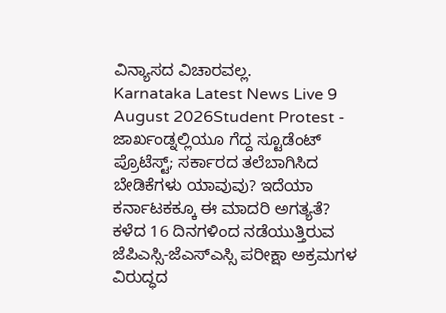ವಿನ್ಯಾಸದ ವಿಚಾರವಲ್ಲ.
Karnataka Latest News Live 9 August 2026Student Protest - ಜಾರ್ಖಂಡ್ನಲ್ಲಿಯೂ ಗೆದ್ದ ಸ್ಟೂಡೆಂಟ್ ಪ್ರೊಟೆಸ್ಟ್; ಸರ್ಕಾರದ ತಲೆಬಾಗಿಸಿದ ಬೇಡಿಕೆಗಳು ಯಾವುವು? ಇದೆಯಾ ಕರ್ನಾಟಕಕ್ಕೂ ಈ ಮಾದರಿ ಅಗತ್ಯತೆ?
ಕಳೆದ 16 ದಿನಗಳಿಂದ ನಡೆಯುತ್ತಿರುವ ಜೆಪಿಎಸ್ಸಿ-ಜೆಎಸ್ಎಸ್ಸಿ ಪರೀಕ್ಷಾ ಅಕ್ರಮಗಳ ವಿರುದ್ಧದ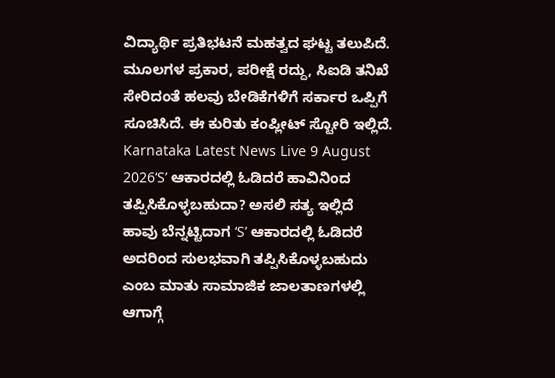ವಿದ್ಯಾರ್ಥಿ ಪ್ರತಿಭಟನೆ ಮಹತ್ವದ ಘಟ್ಟ ತಲುಪಿದೆ. ಮೂಲಗಳ ಪ್ರಕಾರ, ಪರೀಕ್ಷೆ ರದ್ದು, ಸಿಐಡಿ ತನಿಖೆ ಸೇರಿದಂತೆ ಹಲವು ಬೇಡಿಕೆಗಳಿಗೆ ಸರ್ಕಾರ ಒಪ್ಪಿಗೆ ಸೂಚಿಸಿದೆ. ಈ ಕುರಿತು ಕಂಪ್ಲೀಟ್ ಸ್ಟೋರಿ ಇಲ್ಲಿದೆ.
Karnataka Latest News Live 9 August 2026‘S’ ಆಕಾರದಲ್ಲಿ ಓಡಿದರೆ ಹಾವಿನಿಂದ ತಪ್ಪಿಸಿಕೊಳ್ಳಬಹುದಾ? ಅಸಲಿ ಸತ್ಯ ಇಲ್ಲಿದೆ
ಹಾವು ಬೆನ್ನಟ್ಟಿದಾಗ ‘S’ ಆಕಾರದಲ್ಲಿ ಓಡಿದರೆ ಅದರಿಂದ ಸುಲಭವಾಗಿ ತಪ್ಪಿಸಿಕೊಳ್ಳಬಹುದು ಎಂಬ ಮಾತು ಸಾಮಾಜಿಕ ಜಾಲತಾಣಗಳಲ್ಲಿ ಆಗಾಗ್ಗೆ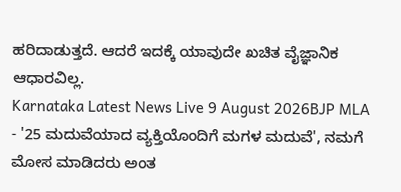ಹರಿದಾಡುತ್ತದೆ. ಆದರೆ ಇದಕ್ಕೆ ಯಾವುದೇ ಖಚಿತ ವೈಜ್ಞಾನಿಕ ಆಧಾರವಿಲ್ಲ.
Karnataka Latest News Live 9 August 2026BJP MLA - '25 ಮದುವೆಯಾದ ವ್ಯಕ್ತಿಯೊಂದಿಗೆ ಮಗಳ ಮದುವೆ', ನಮಗೆ ಮೋಸ ಮಾಡಿದರು ಅಂತ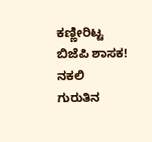ಕಣ್ಣೀರಿಟ್ಟ ಬಿಜೆಪಿ ಶಾಸಕ!
ನಕಲಿ ಗುರುತಿನ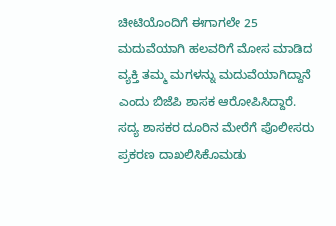ಚೀಟಿಯೊಂದಿಗೆ ಈಗಾಗಲೇ 25 ಮದುವೆಯಾಗಿ ಹಲವರಿಗೆ ಮೋಸ ಮಾಡಿದ ವ್ಯಕ್ತಿ ತಮ್ಮ ಮಗಳನ್ನು ಮದುವೆಯಾಗಿದ್ದಾನೆ ಎಂದು ಬಿಜೆಪಿ ಶಾಸಕ ಆರೋಪಿಸಿದ್ದಾರೆ. ಸದ್ಯ ಶಾಸಕರ ದೂರಿನ ಮೇರೆಗೆ ಪೊಲೀಸರು ಪ್ರಕರಣ ದಾಖಲಿಸಿಕೊಮಡು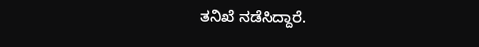ತನಿಖೆ ನಡೆಸಿದ್ದಾರೆ.